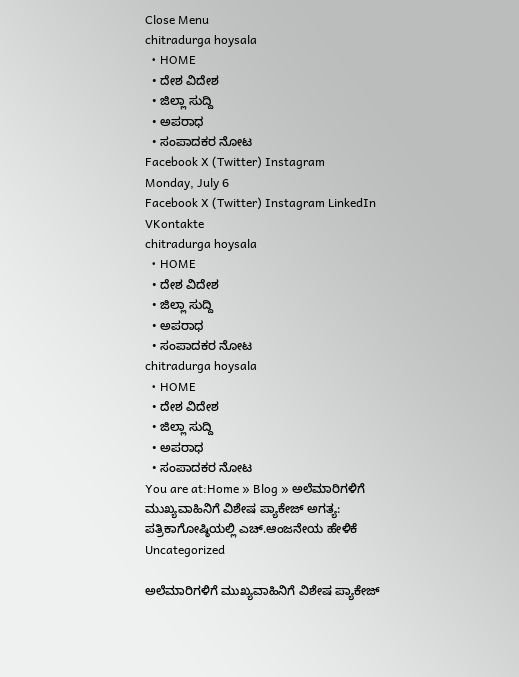Close Menu
chitradurga hoysala
  • HOME
  • ದೇಶ ವಿದೇಶ
  • ಜಿಲ್ಲಾ ಸುದ್ದಿ
  • ಅಪರಾಧ
  • ಸಂಪಾದಕರ ನೋಟ
Facebook X (Twitter) Instagram
Monday, July 6
Facebook X (Twitter) Instagram LinkedIn VKontakte
chitradurga hoysala
  • HOME
  • ದೇಶ ವಿದೇಶ
  • ಜಿಲ್ಲಾ ಸುದ್ದಿ
  • ಅಪರಾಧ
  • ಸಂಪಾದಕರ ನೋಟ
chitradurga hoysala
  • HOME
  • ದೇಶ ವಿದೇಶ
  • ಜಿಲ್ಲಾ ಸುದ್ದಿ
  • ಅಪರಾಧ
  • ಸಂಪಾದಕರ ನೋಟ
You are at:Home » Blog » ಅಲೆಮಾರಿಗಳಿಗೆ ಮುಖ್ಯವಾಹಿನಿಗೆ ವಿಶೇಷ ಪ್ಯಾಕೇಜ್ ಅಗತ್ಯ: ಪತ್ರಿಕಾಗೋಷ್ಠಿಯಲ್ಲಿ ಎಚ್.ಆಂಜನೇಯ ಹೇಳಿಕೆ
Uncategorized

ಅಲೆಮಾರಿಗಳಿಗೆ ಮುಖ್ಯವಾಹಿನಿಗೆ ವಿಶೇಷ ಪ್ಯಾಕೇಜ್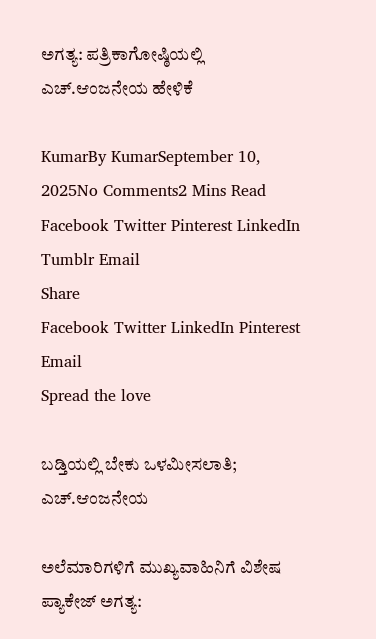ಅಗತ್ಯ: ಪತ್ರಿಕಾಗೋಷ್ಠಿಯಲ್ಲಿ ಎಚ್.ಆಂಜನೇಯ ಹೇಳಿಕೆ

KumarBy KumarSeptember 10, 2025No Comments2 Mins Read
Facebook Twitter Pinterest LinkedIn Tumblr Email
Share
Facebook Twitter LinkedIn Pinterest Email
Spread the love

ಬಡ್ತಿಯಲ್ಲಿ ಬೇಕು ಒಳಮೀಸಲಾತಿ; ಎಚ್.ಆಂಜನೇಯ

ಅಲೆಮಾರಿಗಳಿಗೆ ಮುಖ್ಯವಾಹಿನಿಗೆ ವಿಶೇಷ ಪ್ಯಾಕೇಜ್ ಅಗತ್ಯ: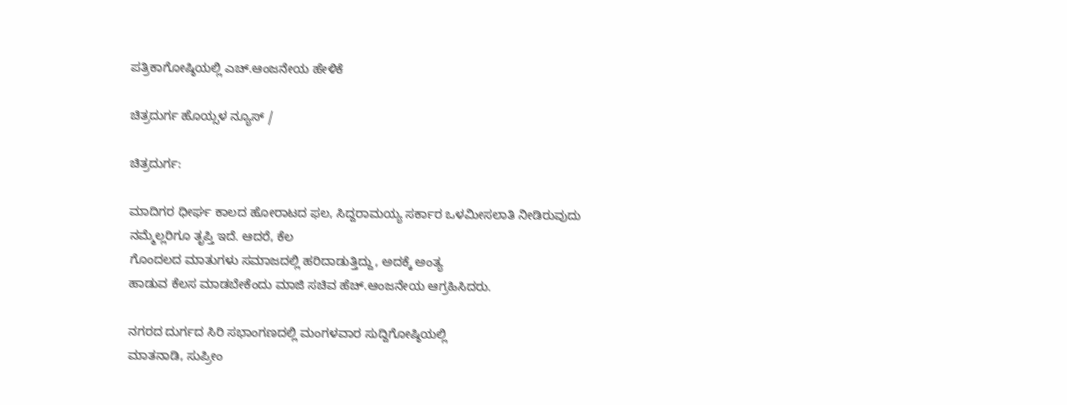ಪತ್ರಿಕಾಗೋಷ್ಠಿಯಲ್ಲಿ ಎಚ್.ಆಂಜನೇಯ ಹೇಳಿಕೆ

ಚಿತ್ರದುರ್ಗ ಹೊಯ್ಸಳ ನ್ಯೂಸ್ /

ಚಿತ್ರದುರ್ಗ:

ಮಾದಿಗರ ಧೀರ್ಘ ಕಾಲದ ಹೋರಾಟದ ಫಲ, ಸಿದ್ದರಾಮಯ್ಯ ಸರ್ಕಾರ ಒಳಮೀಸಲಾತಿ ನೀಡಿರುವುದು ನಮ್ಮೆಲ್ಲರಿಗೂ ತೃಪ್ತಿ ಇದೆ. ಆದರೆ, ಕೆಲ
ಗೊಂದಲದ ಮಾತುಗಳು ಸಮಾಜದಲ್ಲಿ ಹರಿದಾಡುತ್ತಿದ್ದು, ಅದಕ್ಕೆ ಅಂತ್ಯ
ಹಾಡುವ ಕೆಲಸ ಮಾಡಬೇಕೆಂದು ಮಾಜಿ ಸಚಿವ ಹೆಚ್.ಆಂಜನೇಯ ಆಗ್ರಹಿಸಿದರು.

ನಗರದ ದುರ್ಗದ ಸಿರಿ ಸಭಾಂಗಣದಲ್ಲಿ ಮಂಗಳವಾರ ಸುದ್ದಿಗೋಷ್ಠಿಯಲ್ಲಿ
ಮಾತನಾಡಿ, ಸುಪ್ರೀಂ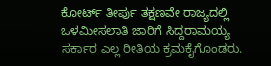ಕೋರ್ಟ್ ತೀರ್ಪು ತಕ್ಷಣವೇ ರಾಜ್ಯದಲ್ಲಿ ಒಳಮೀಸಲಾತಿ ಜಾರಿಗೆ ಸಿದ್ದರಾಮಯ್ಯ ಸರ್ಕಾರ ಎಲ್ಲ ರೀತಿಯ ಕ್ರಮಕೈಗೊಂಡರು.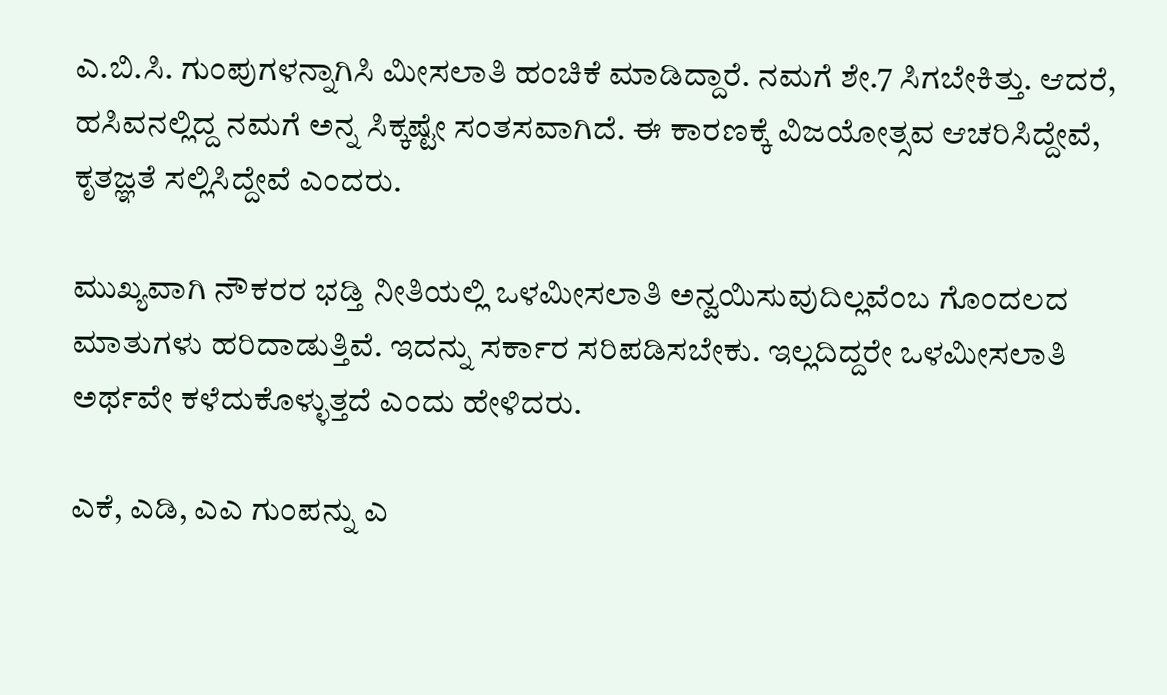ಎ.ಬಿ.ಸಿ. ಗುಂಪುಗಳನ್ನಾಗಿಸಿ ಮೀಸಲಾತಿ ಹಂಚಿಕೆ ಮಾಡಿದ್ದಾರೆ. ನಮಗೆ ಶೇ.7 ಸಿಗಬೇಕಿತ್ತು. ಆದರೆ, ಹಸಿವನಲ್ಲಿದ್ದ ನಮಗೆ ಅನ್ನ ಸಿಕ್ಕಷ್ಟೇ ಸಂತಸವಾಗಿದೆ. ಈ ಕಾರಣಕ್ಕೆ ವಿಜಯೋತ್ಸವ ಆಚರಿಸಿದ್ದೇವೆ, ಕೃತಜ್ಞತೆ ಸಲ್ಲಿಸಿದ್ದೇವೆ ಎಂದರು.

ಮುಖ್ಯವಾಗಿ ನೌಕರರ ಭಡ್ತಿ ನೀತಿಯಲ್ಲಿ ಒಳಮೀಸಲಾತಿ ಅನ್ವಯಿಸುವುದಿಲ್ಲವೆಂಬ ಗೊಂದಲದ ಮಾತುಗಳು ಹರಿದಾಡುತ್ತಿವೆ. ಇದನ್ನು ಸರ್ಕಾರ ಸರಿಪಡಿಸಬೇಕು. ಇಲ್ಲದಿದ್ದರೇ ಒಳಮೀಸಲಾತಿ ಅರ್ಥವೇ ಕಳೆದುಕೊಳ್ಳುತ್ತದೆ ಎಂದು ಹೇಳಿದರು.

ಎಕೆ, ಎಡಿ, ಎಎ ಗುಂಪನ್ನು ಎ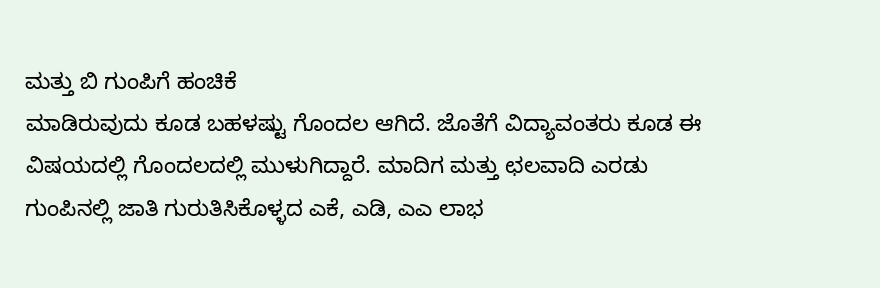ಮತ್ತು ಬಿ ಗುಂಪಿಗೆ ಹಂಚಿಕೆ
ಮಾಡಿರುವುದು ಕೂಡ ಬಹಳಷ್ಟು ಗೊಂದಲ ಆಗಿದೆ. ಜೊತೆಗೆ ವಿದ್ಯಾವಂತರು ಕೂಡ ಈ ವಿಷಯದಲ್ಲಿ ಗೊಂದಲದಲ್ಲಿ ಮುಳುಗಿದ್ದಾರೆ. ಮಾದಿಗ ಮತ್ತು ಛಲವಾದಿ ಎರಡು ಗುಂಪಿನಲ್ಲಿ ಜಾತಿ ಗುರುತಿಸಿಕೊಳ್ಳದ ಎಕೆ, ಎಡಿ, ಎಎ ಲಾಭ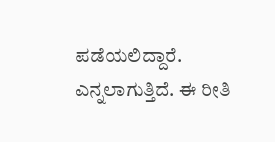ಪಡೆಯಲಿದ್ದಾರೆ. ಎನ್ನಲಾಗುತ್ತಿದೆ. ಈ ರೀತಿ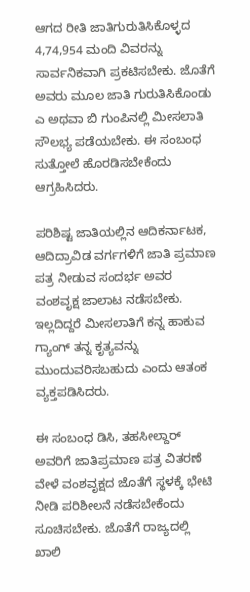ಆಗದ ರೀತಿ ಜಾತಿಗುರುತಿಸಿಕೊಳ್ಳದ 4,74,954 ಮಂದಿ ವಿವರನ್ನು ಸಾರ್ವನಿಕವಾಗಿ ಪ್ರಕಟಿಸಬೇಕು. ಜೊತೆಗೆ ಅವರು ಮೂಲ ಜಾತಿ ಗುರುತಿಸಿಕೊಂಡು ಎ ಅಥವಾ ಬಿ ಗುಂಪಿನಲ್ಲಿ ಮೀಸಲಾತಿ ಸೌಲಭ್ಯ ಪಡೆಯಬೇಕು. ಈ ಸಂಬಂಧ ಸುತ್ತೋಲೆ ಹೊರಡಿಸಬೇಕೆಂದು ಆಗ್ರಹಿಸಿದರು.

ಪರಿಶಿಷ್ಟ ಜಾತಿಯಲ್ಲಿನ ಆದಿಕರ್ನಾಟಕ, ಆದಿದ್ರಾವಿಡ ವರ್ಗಗಳಿಗೆ ಜಾತಿ ಪ್ರಮಾಣ ಪತ್ರ ನೀಡುವ ಸಂದರ್ಭ ಅವರ ವಂಶವೃಕ್ಷ ಜಾಲಾಟ ನಡೆಸಬೇಕು. ಇಲ್ಲದಿದ್ದರೆ ಮೀಸಲಾತಿಗೆ ಕನ್ನ ಹಾಕುವ ಗ್ಯಾಂಗ್ ತನ್ನ ಕೃತ್ಯವನ್ನು ಮುಂದುವರಿಸಬಹುದು ಎಂದು ಆತಂಕ ವ್ಯಕ್ತಪಡಿಸಿದರು.

ಈ ಸಂಬಂಧ ಡಿಸಿ, ತಹಸೀಲ್ದಾರ್ ಅವರಿಗೆ ಜಾತಿಪ್ರಮಾಣ ಪತ್ರ ವಿತರಣೆ ವೇಳೆ ವಂಶವೃಕ್ಷದ ಜೊತೆಗೆ ಸ್ಥಳಕ್ಕೆ ಭೇಟಿ ನೀಡಿ ಪರಿಶೀಲನೆ ನಡೆಸಬೇಕೆಂದು ಸೂಚಿಸಬೇಕು. ಜೊತೆಗೆ ರಾಜ್ಯದಲ್ಲಿ ಖಾಲಿ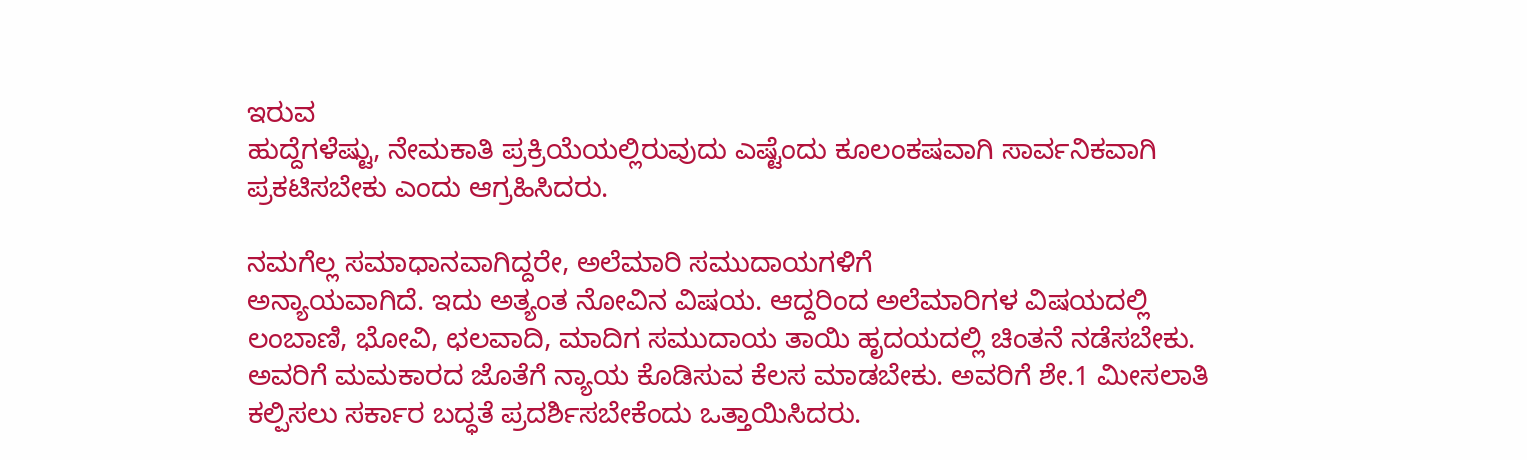ಇರುವ
ಹುದ್ದೆಗಳೆಷ್ಟು, ನೇಮಕಾತಿ ಪ್ರಕ್ರಿಯೆಯಲ್ಲಿರುವುದು ಎಷ್ಟೆಂದು ಕೂಲಂಕಷವಾಗಿ ಸಾರ್ವನಿಕವಾಗಿ ಪ್ರಕಟಿಸಬೇಕು ಎಂದು ಆಗ್ರಹಿಸಿದರು.

ನಮಗೆಲ್ಲ ಸಮಾಧಾನವಾಗಿದ್ದರೇ, ಅಲೆಮಾರಿ ಸಮುದಾಯಗಳಿಗೆ
ಅನ್ಯಾಯವಾಗಿದೆ. ಇದು ಅತ್ಯಂತ ನೋವಿನ ವಿಷಯ. ಆದ್ದರಿಂದ ಅಲೆಮಾರಿಗಳ ವಿಷಯದಲ್ಲಿ ಲಂಬಾಣಿ, ಭೋವಿ, ಛಲವಾದಿ, ಮಾದಿಗ ಸಮುದಾಯ ತಾಯಿ ಹೃದಯದಲ್ಲಿ ಚಿಂತನೆ ನಡೆಸಬೇಕು. ಅವರಿಗೆ ಮಮಕಾರದ ಜೊತೆಗೆ ನ್ಯಾಯ ಕೊಡಿಸುವ ಕೆಲಸ ಮಾಡಬೇಕು. ಅವರಿಗೆ ಶೇ.1 ಮೀಸಲಾತಿ ಕಲ್ಪಿಸಲು ಸರ್ಕಾರ ಬದ್ಧತೆ ಪ್ರದರ್ಶಿಸಬೇಕೆಂದು ಒತ್ತಾಯಿಸಿದರು.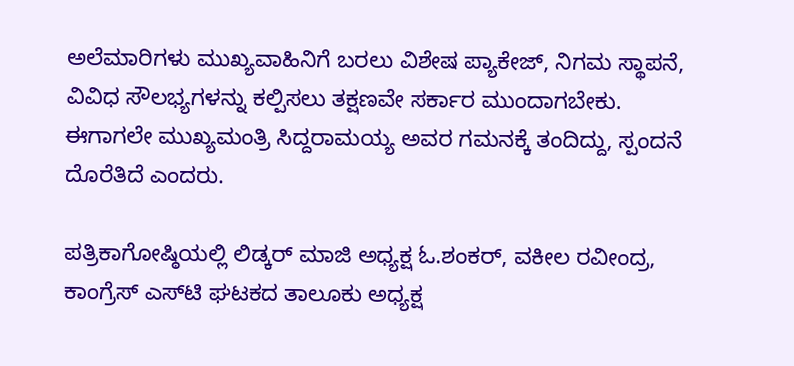ಅಲೆಮಾರಿಗಳು ಮುಖ್ಯವಾಹಿನಿಗೆ ಬರಲು ವಿಶೇಷ ಪ್ಯಾಕೇಜ್, ನಿಗಮ ಸ್ಥಾಪನೆ, ವಿವಿಧ ಸೌಲಭ್ಯಗಳನ್ನು ಕಲ್ಪಿಸಲು ತಕ್ಷಣವೇ ಸರ್ಕಾರ ಮುಂದಾಗಬೇಕು. ಈಗಾಗಲೇ ಮುಖ್ಯಮಂತ್ರಿ ಸಿದ್ದರಾಮಯ್ಯ ಅವರ ಗಮನಕ್ಕೆ ತಂದಿದ್ದು, ಸ್ಪಂದನೆ ದೊರೆತಿದೆ ಎಂದರು.

ಪತ್ರಿಕಾಗೋಷ್ಠಿಯಲ್ಲಿ ಲಿಡ್ಕರ್ ಮಾಜಿ ಅಧ್ಯಕ್ಷ ಓ.ಶಂಕರ್, ವಕೀಲ ರವೀಂದ್ರ, ಕಾಂಗ್ರೆಸ್ ಎಸ್‍ಟಿ ಘಟಕದ ತಾಲೂಕು ಅಧ್ಯಕ್ಷ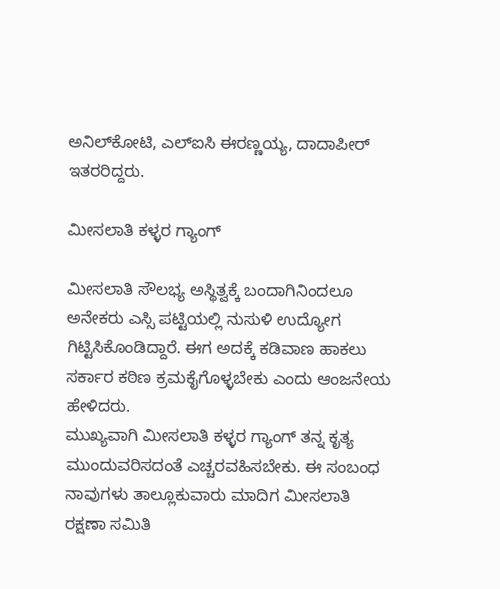ಅನಿಲ್‍ಕೋಟಿ, ಎಲ್‍ಐಸಿ ಈರಣ್ಣಯ್ಯ, ದಾದಾಪೀರ್ ಇತರರಿದ್ದರು.

ಮೀಸಲಾತಿ ಕಳ್ಳರ ಗ್ಯಾಂಗ್

ಮೀಸಲಾತಿ ಸೌಲಭ್ಯ ಅಸ್ಥಿತ್ವಕ್ಕೆ ಬಂದಾಗಿನಿಂದಲೂ ಅನೇಕರು ಎಸ್ಸಿ ಪಟ್ಟಿಯಲ್ಲಿ ನುಸುಳಿ ಉದ್ಯೋಗ ಗಿಟ್ಟಿಸಿಕೊಂಡಿದ್ದಾರೆ. ಈಗ ಅದಕ್ಕೆ ಕಡಿವಾಣ ಹಾಕಲು ಸರ್ಕಾರ ಕಠಿಣ ಕ್ರಮಕೈಗೊಳ್ಳಬೇಕು ಎಂದು ಆಂಜನೇಯ ಹೇಳಿದರು.
ಮುಖ್ಯವಾಗಿ ಮೀಸಲಾತಿ ಕಳ್ಳರ ಗ್ಯಾಂಗ್ ತನ್ನ ಕೃತ್ಯ ಮುಂದುವರಿಸದಂತೆ ಎಚ್ಚರವಹಿಸಬೇಕು. ಈ ಸಂಬಂಧ ನಾವುಗಳು ತಾಲ್ಲೂಕುವಾರು ಮಾದಿಗ ಮೀಸಲಾತಿ ರಕ್ಷಣಾ ಸಮಿತಿ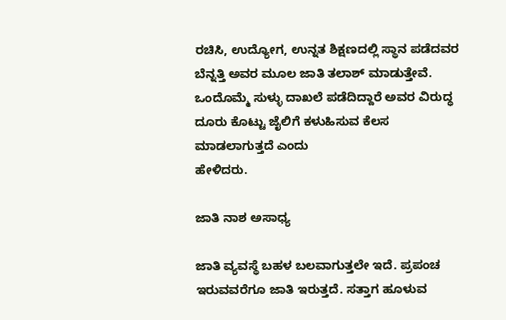ರಚಿಸಿ, ಉದ್ಯೋಗ, ಉನ್ನತ ಶಿಕ್ಷಣದಲ್ಲಿ ಸ್ಥಾನ ಪಡೆದವರ ಬೆನ್ನತ್ತಿ ಅವರ ಮೂಲ ಜಾತಿ ತಲಾಶ್ ಮಾಡುತ್ತೇವೆ. ಒಂದೊಮ್ಮೆ ಸುಳ್ಳು ದಾಖಲೆ ಪಡೆದಿದ್ದಾರೆ ಅವರ ವಿರುದ್ಧ ದೂರು ಕೊಟ್ಟು ಜೈಲಿಗೆ ಕಳುಹಿಸುವ ಕೆಲಸ ಮಾಡಲಾಗುತ್ತದೆ ಎಂದು
ಹೇಳಿದರು.

ಜಾತಿ ನಾಶ ಅಸಾಧ್ಯ

ಜಾತಿ ವ್ಯವಸ್ಥೆ ಬಹಳ ಬಲವಾಗುತ್ತಲೇ ಇದೆ. ಪ್ರಪಂಚ ಇರುವವರೆಗೂ ಜಾತಿ ಇರುತ್ತದೆ. ಸತ್ತಾಗ ಹೂಳುವ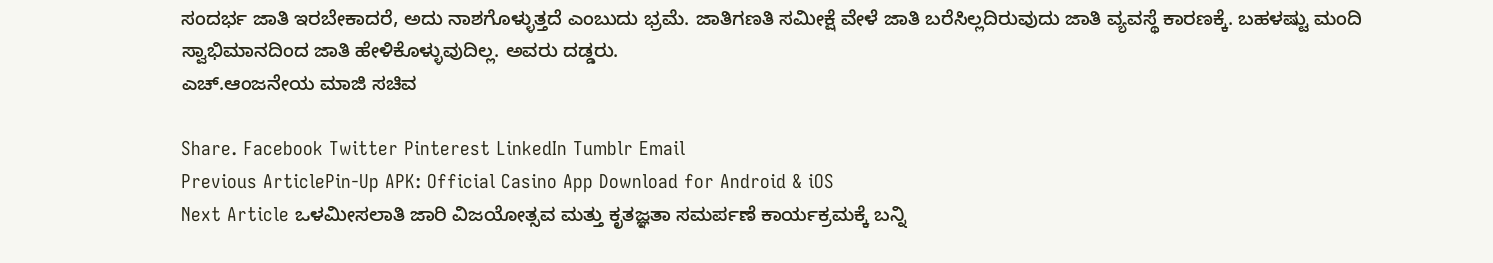ಸಂದರ್ಭ ಜಾತಿ ಇರಬೇಕಾದರೆ, ಅದು ನಾಶಗೊಳ್ಳುತ್ತದೆ ಎಂಬುದು ಭ್ರಮೆ. ಜಾತಿಗಣತಿ ಸಮೀಕ್ಷೆ ವೇಳೆ ಜಾತಿ ಬರೆಸಿಲ್ಲದಿರುವುದು ಜಾತಿ ವ್ಯವಸ್ಥೆ ಕಾರಣಕ್ಕೆ. ಬಹಳಷ್ಟು ಮಂದಿ ಸ್ವಾಭಿಮಾನದಿಂದ ಜಾತಿ ಹೇಳಿಕೊಳ್ಳುವುದಿಲ್ಲ. ಅವರು ದಡ್ಡರು.
ಎಚ್.ಆಂಜನೇಯ ಮಾಜಿ ಸಚಿವ

Share. Facebook Twitter Pinterest LinkedIn Tumblr Email
Previous ArticlePin-Up APK: Official Casino App Download for Android & iOS
Next Article ಒಳಮೀಸಲಾತಿ ಜಾರಿ ವಿಜಯೋತ್ಸವ ಮತ್ತು ಕೃತಜ್ಞತಾ ಸಮರ್ಪಣೆ ಕಾರ್ಯಕ್ರಮಕ್ಕೆ ಬನ್ನಿ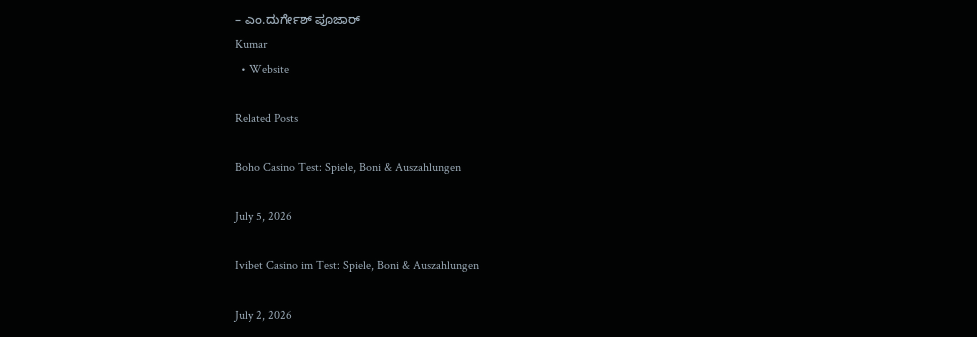– ಎಂ.ದುರ್ಗೇಶ್ ಪೂಜಾರ್
Kumar
  • Website

Related Posts

Boho Casino Test: Spiele, Boni & Auszahlungen

July 5, 2026

Ivibet Casino im Test: Spiele, Boni & Auszahlungen

July 2, 2026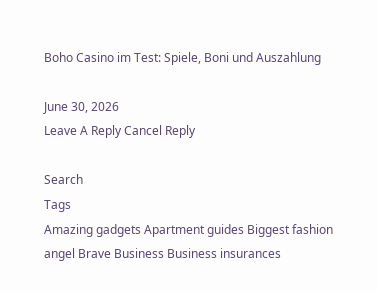Boho Casino im Test: Spiele, Boni und Auszahlung

June 30, 2026
Leave A Reply Cancel Reply

Search
Tags
Amazing gadgets Apartment guides Biggest fashion angel Brave Business Business insurances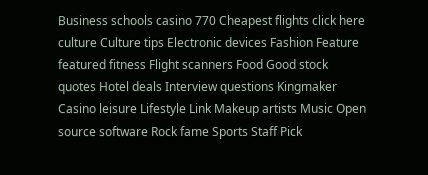Business schools casino 770 Cheapest flights click here culture Culture tips Electronic devices Fashion Feature featured fitness Flight scanners Food Good stock quotes Hotel deals Interview questions Kingmaker Casino leisure Lifestyle Link Makeup artists Music Open source software Rock fame Sports Staff Pick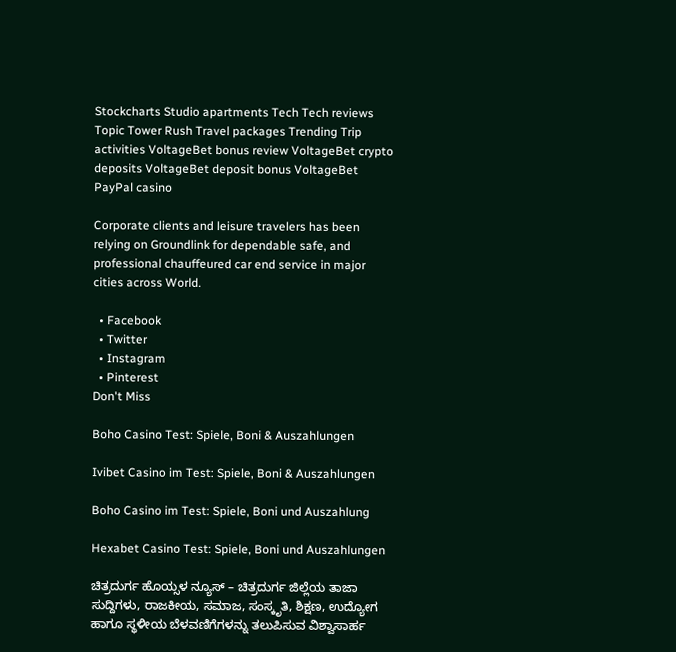Stockcharts Studio apartments Tech Tech reviews Topic Tower Rush Travel packages Trending Trip activities VoltageBet bonus review VoltageBet crypto deposits VoltageBet deposit bonus VoltageBet PayPal casino

Corporate clients and leisure travelers has been relying on Groundlink for dependable safe, and professional chauffeured car end service in major cities across World.

  • Facebook
  • Twitter
  • Instagram
  • Pinterest
Don't Miss

Boho Casino Test: Spiele, Boni & Auszahlungen

Ivibet Casino im Test: Spiele, Boni & Auszahlungen

Boho Casino im Test: Spiele, Boni und Auszahlung

Hexabet Casino Test: Spiele, Boni und Auszahlungen

ಚಿತ್ರದುರ್ಗ ಹೊಯ್ಸಳ ನ್ಯೂಸ್ – ಚಿತ್ರದುರ್ಗ ಜಿಲ್ಲೆಯ ತಾಜಾ ಸುದ್ದಿಗಳು, ರಾಜಕೀಯ, ಸಮಾಜ, ಸಂಸ್ಕೃತಿ, ಶಿಕ್ಷಣ, ಉದ್ಯೋಗ ಹಾಗೂ ಸ್ಥಳೀಯ ಬೆಳವಣಿಗೆಗಳನ್ನು ತಲುಪಿಸುವ ವಿಶ್ವಾಸಾರ್ಹ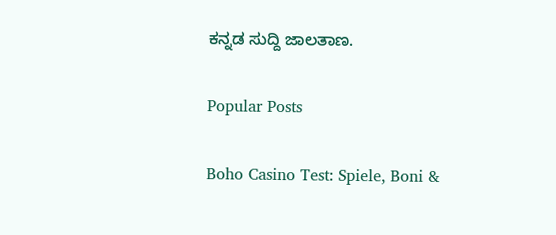ಕನ್ನಡ ಸುದ್ದಿ ಜಾಲತಾಣ.

Popular Posts

Boho Casino Test: Spiele, Boni &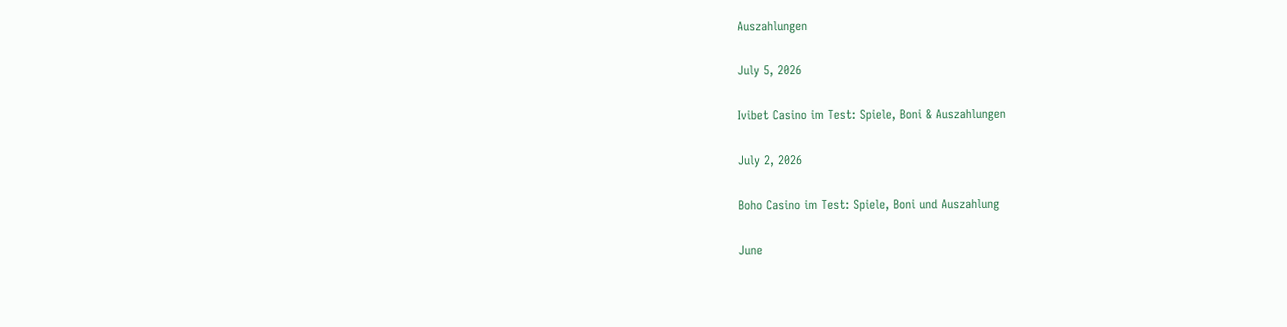Auszahlungen

July 5, 2026

Ivibet Casino im Test: Spiele, Boni & Auszahlungen

July 2, 2026

Boho Casino im Test: Spiele, Boni und Auszahlung

June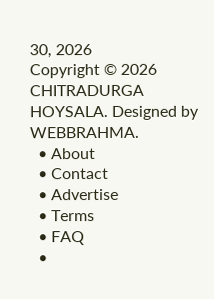30, 2026
Copyright © 2026 CHITRADURGA HOYSALA. Designed by WEBBRAHMA.
  • About
  • Contact
  • Advertise
  • Terms
  • FAQ
  •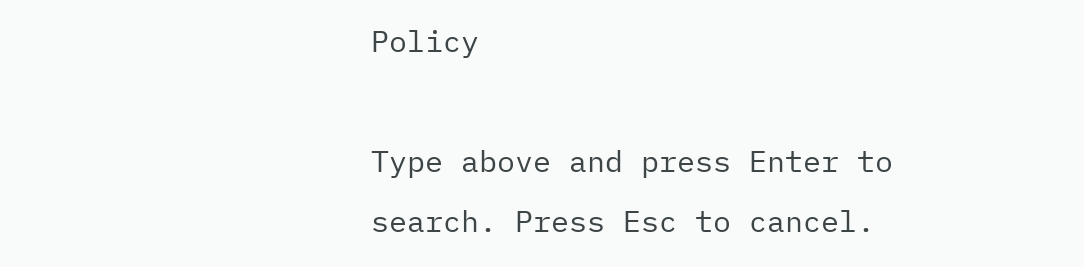Policy

Type above and press Enter to search. Press Esc to cancel.